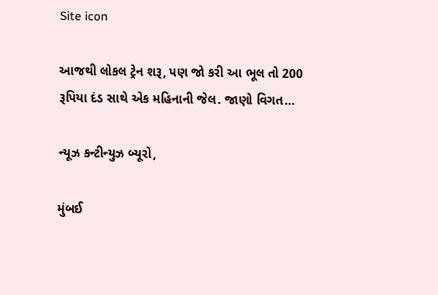Site icon

આજથી લોકલ ટ્રેન શરૂ, પણ જો કરી આ ભૂલ તો 200 રૂપિયા દંડ સાથે એક મહિનાની જેલ. જાણો વિગત…

ન્યૂઝ કન્ટીન્યુઝ બ્યૂરો,

મુંબઈ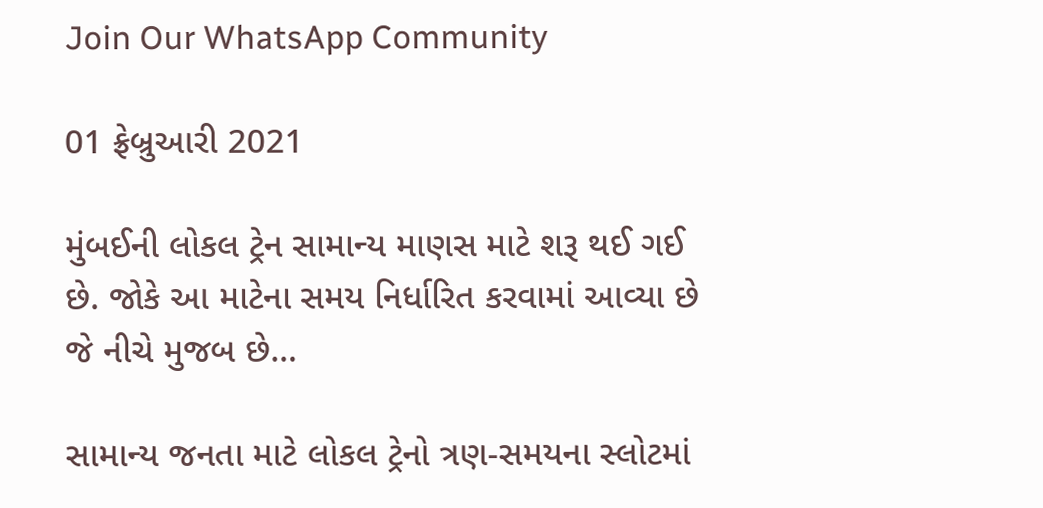Join Our WhatsApp Community

01 ફ્રેબ્રુઆરી 2021

મુંબઈની લોકલ ટ્રેન સામાન્ય માણસ માટે શરૂ થઈ ગઈ છે. જોકે આ માટેના સમય નિર્ધારિત કરવામાં આવ્યા છે જે નીચે મુજબ છે…

સામાન્ય જનતા માટે લોકલ ટ્રેનો ત્રણ-સમયના સ્લોટમાં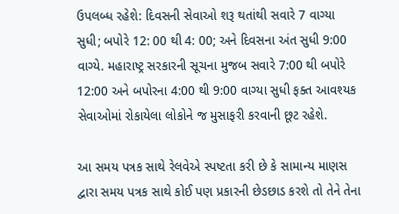ઉપલબ્ધ રહેશે: દિવસની સેવાઓ શરૂ થતાંથી સવારે 7 વાગ્યા સુધી; બપોરે 12: 00 થી 4: 00; અને દિવસના અંત સુધી 9:00 વાગ્યે. મહારાષ્ટ્ર સરકારની સૂચના મુજબ સવારે 7:00 થી બપોરે 12:00 અને બપોરના 4:00 થી 9:00 વાગ્યા સુધી ફક્ત આવશ્યક સેવાઓમાં રોકાયેલા લોકોને જ મુસાફરી કરવાની છૂટ રહેશે.

આ સમય પત્રક સાથે રેલવેએ સ્પષ્ટતા કરી છે કે સામાન્ય માણસ દ્વારા સમય પત્રક સાથે કોઈ પણ પ્રકારની છેડછાડ કરશે તો તેને તેના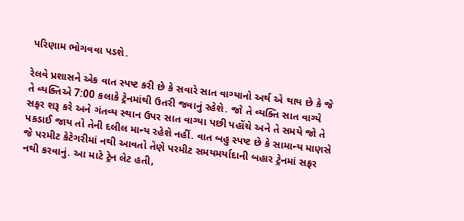પરિણામ ભોગવવા પડશે.

રેલવે પ્રશાસને એક વાત સ્પષ્ટ કરી છે કે સવારે સાત વાગ્યાનો અર્થ એ થાય છે કે જે તે વ્યક્તિએ 7:00 કલાકે ટ્રેનમાંથી ઉતરી જવાનું રહેશે. જો તે વ્યક્તિ સાત વાગ્યે સફર શરૂ કરે અને ગંતવ્ય સ્થાન ઉપર સાત વાગ્યા પછી પહોંચે અને તે સમયે જો તે પકડાઈ જાય તો તેની દલીલ માન્ય રહેશે નહીં. વાત બહુ સ્પષ્ટ છે કે સામાન્ય માણસે જે પરમીટ કેટેગરીમાં નથી આવતો તેણે પરમીટ સમયમર્યાદાની બહાર ટ્રેનમાં સફર નથી કરવાનું. આ માટે ટ્રેન લેટ હતી,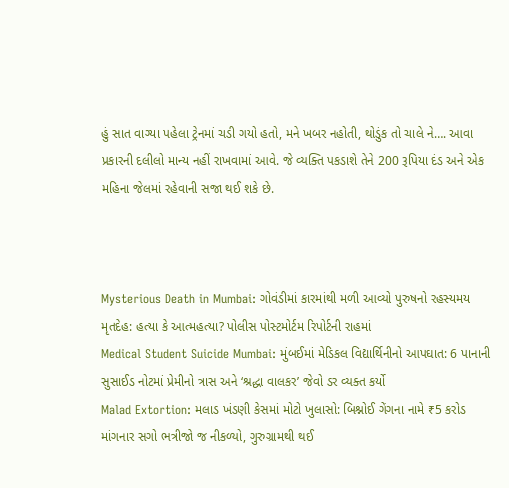હું સાત વાગ્યા પહેલા ટ્રેનમાં ચડી ગયો હતો, મને ખબર નહોતી, થોડુંક તો ચાલે ને…. આવા પ્રકારની દલીલો માન્ય નહીં રાખવામાં આવે. જે વ્યક્તિ પકડાશે તેને 200 રૂપિયા દંડ અને એક મહિના જેલમાં રહેવાની સજા થઈ શકે છે.



Mysterious Death in Mumbai: ગોવંડીમાં કારમાંથી મળી આવ્યો પુરુષનો રહસ્યમય મૃતદેહ: હત્યા કે આત્મહત્યા? પોલીસ પોસ્ટમોર્ટમ રિપોર્ટની રાહમાં
Medical Student Suicide Mumbai: મુંબઈમાં મેડિકલ વિદ્યાર્થિનીનો આપઘાત: 6 પાનાની સુસાઈડ નોટમાં પ્રેમીનો ત્રાસ અને ‘શ્રદ્ધા વાલકર’ જેવો ડર વ્યક્ત કર્યો
Malad Extortion: મલાડ ખંડણી કેસમાં મોટો ખુલાસો: બિશ્નોઈ ગેંગના નામે ₹5 કરોડ માંગનાર સગો ભત્રીજો જ નીકળ્યો, ગુરુગ્રામથી થઈ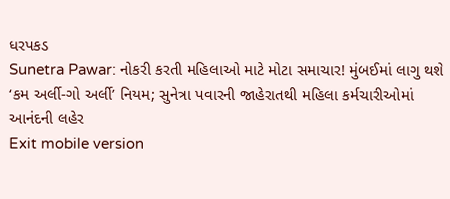ધરપકડ
Sunetra Pawar: નોકરી કરતી મહિલાઓ માટે મોટા સમાચાર! મુંબઈમાં લાગુ થશે ‘કમ અર્લી-ગો અર્લી’ નિયમ; સુનેત્રા પવારની જાહેરાતથી મહિલા કર્મચારીઓમાં આનંદની લહેર
Exit mobile version